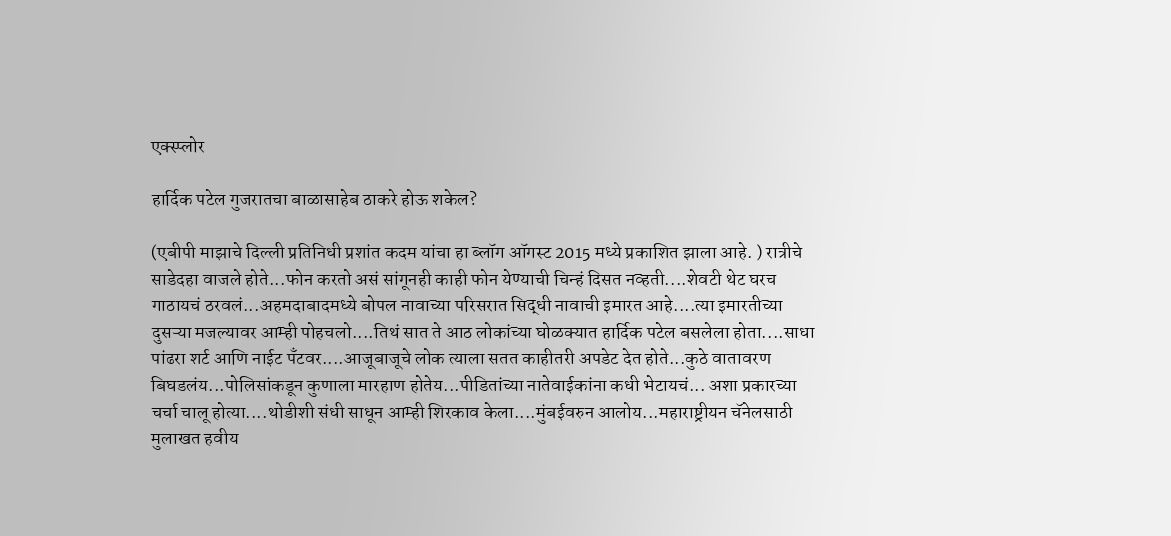एक्स्प्लोर

हार्दिक पटेल गुजरातचा बाळासाहेब ठाकरे होऊ शकेल?

(एबीपी माझाचे दिल्ली प्रतिनिधी प्रशांत कदम यांचा हा ब्लॉग ऑगस्ट 2015 मध्ये प्रकाशित झाला आहे. ) रात्रीचे साडेदहा वाजले होते...फोन करतो असं सांगूनही काही फोन येण्याची चिन्हं दिसत नव्हती....शेवटी थेट घरच गाठायचं ठरवलं...अहमदाबादमध्ये बोपल नावाच्या परिसरात सिद्धी नावाची इमारत आहे....त्या इमारतीच्या दुसऱ्या मजल्यावर आम्ही पोहचलो....तिथं सात ते आठ लोकांच्या घोळक्यात हार्दिक पटेल बसलेला होता....साधा पांढरा शर्ट आणि नाईट पँटवर....आजूबाजूचे लोक त्याला सतत काहीतरी अपडेट देत होते...कुठे वातावरण बिघडलंय...पोलिसांकडून कुणाला मारहाण होतेय...पीडितांच्या नातेवाईकांना कधी भेटायचं... अशा प्रकारच्या चर्चा चालू होत्या....थोडीशी संधी साधून आम्ही शिरकाव केला....मुंबईवरुन आलोय...महाराष्ट्रीयन चॅनेलसाठी मुलाखत हवीय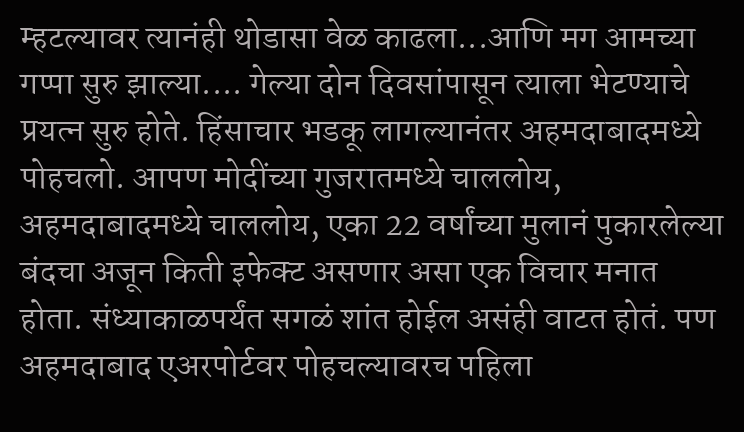म्हटल्यावर त्यानंही थोडासा वेळ काढला...आणि मग आमच्या गप्पा सुरु झाल्या.... गेल्या दोन दिवसांपासून त्याला भेटण्याचे प्रयत्न सुरु होते. हिंसाचार भडकू लागल्यानंतर अहमदाबादमध्ये पोहचलो. आपण मोदींच्या गुजरातमध्ये चाललोय, अहमदाबादमध्ये चाललोय, एका 22 वर्षांच्या मुलानं पुकारलेल्या बंदचा अजून किती इफेक्ट असणार असा एक विचार मनात होता. संध्याकाळपर्यंत सगळं शांत होईल असंही वाटत होतं. पण अहमदाबाद एअरपोर्टवर पोहचल्यावरच पहिला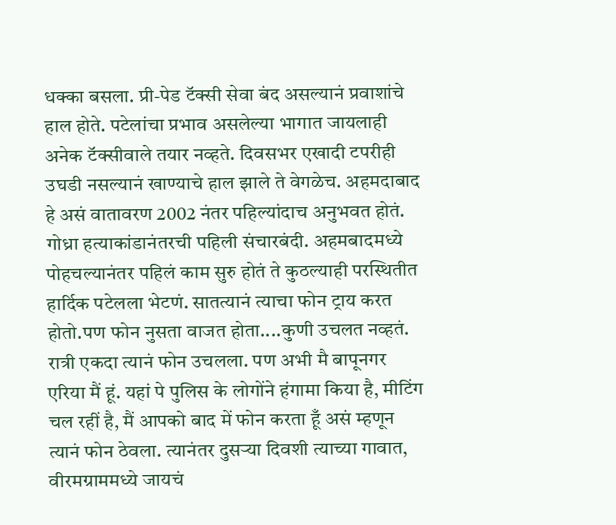धक्का बसला. प्री-पेड टॅक्सी सेवा बंद असल्यानं प्रवाशांचे हाल होते. पटेलांचा प्रभाव असलेल्या भागात जायलाही अनेक टॅक्सीवाले तयार नव्हते. दिवसभर एखादी टपरीही उघडी नसल्यानं खाण्याचे हाल झाले ते वेगळेच. अहमदाबाद हे असं वातावरण 2002 नंतर पहिल्यांदाच अनुभवत होतं. गोध्रा हत्याकांडानंतरची पहिली संचारबंदी. अहमबादमध्ये पोहचल्यानंतर पहिलं काम सुरु होतं ते कुठल्याही परस्थितीत हार्दिक पटेलला भेटणं. सातत्यानं त्याचा फोन ट्राय करत होतो.पण फोन नुसता वाजत होता....कुणी उचलत नव्हतं. रात्री एकदा त्यानं फोन उचलला. पण अभी मै बापूनगर एरिया मैं हूं. यहां पे पुलिस के लोगोंने हंगामा किया है, मीटिंग चल रहीं है, मैं आपको बाद में फोन करता हूँ असं म्हणून त्यानं फोन ठेवला. त्यानंतर दुसऱ्या दिवशी त्याच्या गावात, वीरमग्राममध्ये जायचं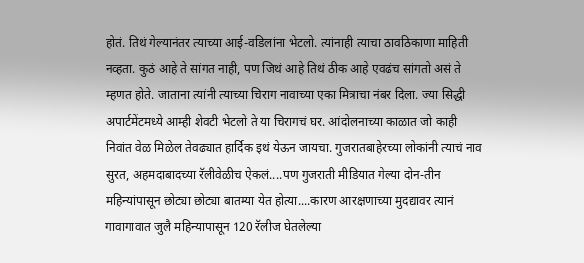होतं. तिथं गेल्यानंतर त्याच्या आई-वडिलांना भेटलो. त्यांनाही त्याचा ठावठिकाणा माहिती नव्हता. कुठं आहे ते सांगत नाही, पण जिथं आहे तिथं ठीक आहे एवढंच सांगतो असं ते म्हणत होते. जाताना त्यांनी त्याच्या चिराग नावाच्या एका मित्राचा नंबर दिला. ज्या सिद्धी अपार्टमेंटमध्ये आम्ही शेवटी भेटलो ते या चिरागचं घर. आंदोलनाच्या काळात जो काही निवांत वेळ मिळेल तेवढ्यात हार्दिक इथं येऊन जायचा. गुजरातबाहेरच्या लोकांनी त्याचं नाव सुरत, अहमदाबादच्या रॅलीवेळीच ऐकलं....पण गुजराती मीडियात गेल्या दोन-तीन महिन्यांपासून छोट्या छोट्या बातम्या येत होत्या....कारण आरक्षणाच्या मुदद्यावर त्यानं गावागावात जुलै महिन्यापासून 120 रॅलीज घेतलेल्या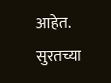आहेत. सुरतच्या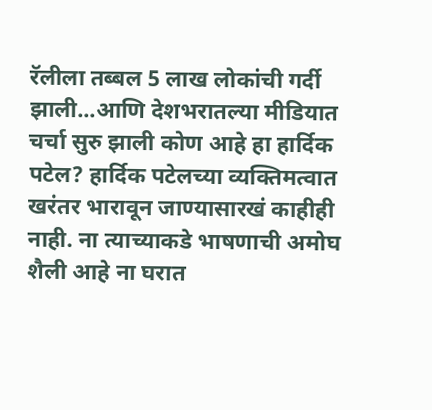रॅलीला तब्बल 5 लाख लोकांची गर्दी झाली...आणि देशभरातल्या मीडियात चर्चा सुरु झाली कोण आहे हा हार्दिक पटेल? हार्दिक पटेलच्या व्यक्तिमत्वात खरंतर भारावून जाण्यासारखं काहीही नाही. ना त्याच्याकडे भाषणाची अमोघ शैली आहे ना घरात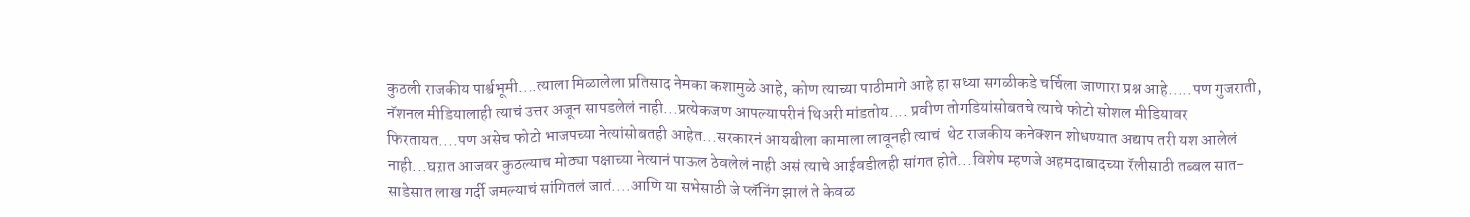कुठली राजकीय पार्श्वभूमी....त्याला मिळालेला प्रतिसाद नेमका कशामुळे आहे, कोण त्याच्या पाठीमागे आहे हा सध्या सगळीकडे चर्चिला जाणारा प्रश्न आहे.....पण गुजराती, नॅशनल मीडियालाही त्याचं उत्तर अजून सापडलेलं नाही...प्रत्येकजण आपल्यापरीनं थिअरी मांडतोय.... प्रवीण तोगडियांसोबतचे त्याचे फोटो सोशल मीडियावर फिरतायत....पण असेच फोटो भाजपच्या नेत्यांसोबतही आहेत...सरकारनं आयबीला कामाला लावूनही त्याचं  थेट राजकीय कनेक्शन शोधण्यात अद्याप तरी यश आलेलं नाही...घऱात आजवर कुठल्याच मोठ्या पक्षाच्या नेत्यानं पाऊल ठेवलेलं नाही असं त्याचे आईवडीलही सांगत होते...विशेष म्हणजे अहमदाबादच्या रॅलीसाठी तब्बल सात-साडेसात लाख गर्दी जमल्याचं सांगितलं जातं....आणि या सभेसाठी जे प्लॅनिंग झालं ते केवळ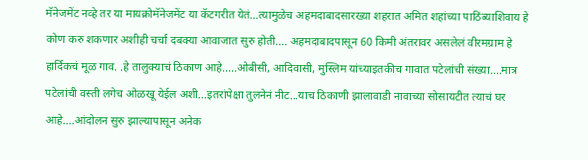मॅनेजमेंट नव्हे तर या मायक्रोमॅनेजमेंट या कॅटगरीत येतं...त्यामुळेच अहमदाबादसारख्या शहरात अमित शहांच्या पाठिंब्याशिवाय हे कोण करु शकणार अशीही चर्चा दबक्या आवाजात सुरु होती.... अहमदाबादपासून 60 किमी अंतरावर असलेलं वीरमग्राम हे हार्दिकचं मूळ गाव. .हे तालुक्याचं ठिकाण आहे.....ओबीसी, आदिवासी, मुस्लिम यांच्याइतकीच गावात पटेलांची संख्या....मात्र पटेलांची वस्ती लगेच ओळखू येईल अशी...इतरांपेक्षा तुलनेनं नीट...याच ठिकाणी झालावाडी नावाच्या सोसायटीत त्याचं घर आहे....आंदोलन सुरु झाल्यापासून अनेक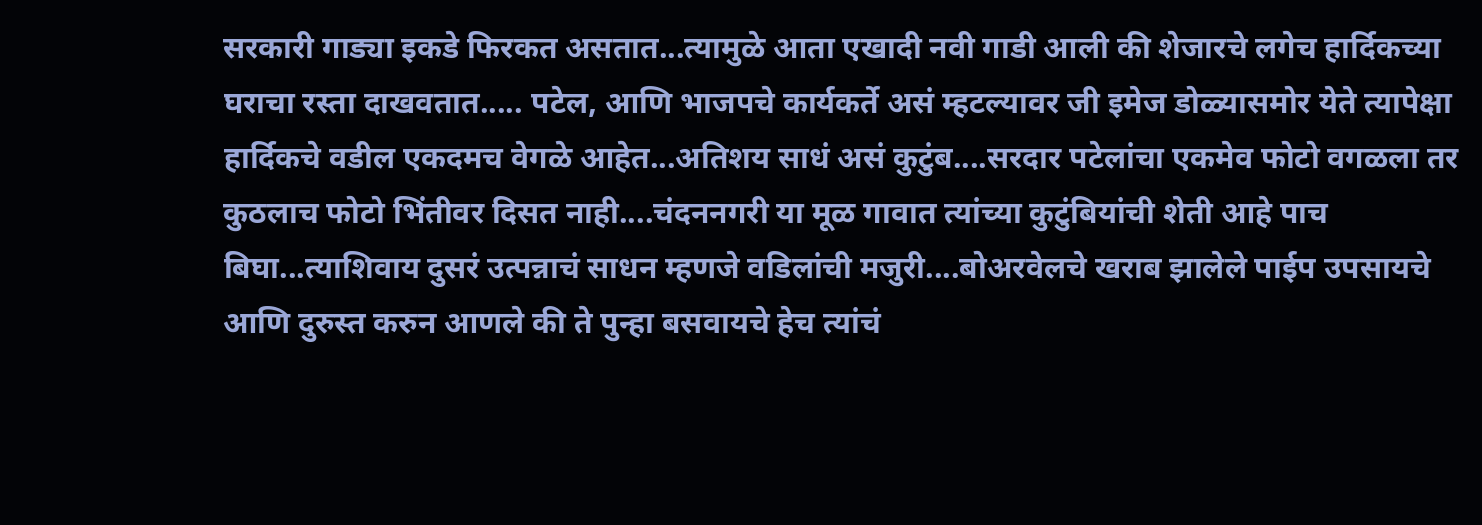सरकारी गाड्या इकडे फिरकत असतात...त्यामुळे आता एखादी नवी गाडी आली की शेजारचे लगेच हार्दिकच्या घराचा रस्ता दाखवतात..... पटेल, आणि भाजपचे कार्यकर्ते असं म्हटल्यावर जी इमेज डोळ्यासमोर येते त्यापेक्षा हार्दिकचे वडील एकदमच वेगळे आहेत...अतिशय साधं असं कुटुंब....सरदार पटेलांचा एकमेव फोटो वगळला तर कुठलाच फोटो भिंतीवर दिसत नाही....चंदननगरी या मूळ गावात त्यांच्या कुटुंबियांची शेती आहे पाच बिघा...त्याशिवाय दुसरं उत्पन्नाचं साधन म्हणजे वडिलांची मजुरी....बोअरवेलचे खराब झालेले पाईप उपसायचे आणि दुरुस्त करुन आणले की ते पुन्हा बसवायचे हेच त्यांचं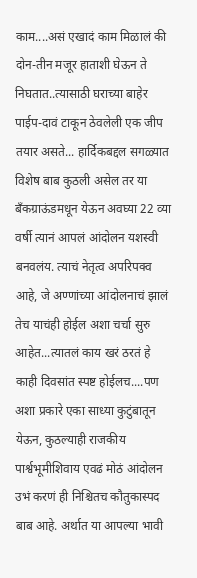काम....असं एखादं काम मिळालं की दोन-तीन मजूर हाताशी घेऊन ते निघतात..त्यासाठी घराच्या बाहेर पाईप-दावं टाकून ठेवलेली एक जीप तयार असते... हार्दिकबद्दल सगळ्यात विशेष बाब कुठली असेल तर या बँकग्राऊंडमधून येऊन अवघ्या 22 व्या वर्षी त्यानं आपलं आंदोलन यशस्वी बनवलंय. त्याचं नेतृत्व अपरिपक्व आहे, जे अण्णांच्या आंदोलनाचं झालं तेच याचंही होईल अशा चर्चा सुरु आहेत...त्यातलं काय खरं ठरतं हे काही दिवसांत स्पष्ट होईलच....पण अशा प्रकारे एका साध्या कुटुंबातून येऊन, कुठल्याही राजकीय पार्श्वभूमीशिवाय एवढं मोठं आंदोलन उभं करणं ही निश्चितच कौतुकास्पद बाब आहे. अर्थात या आपल्या भावी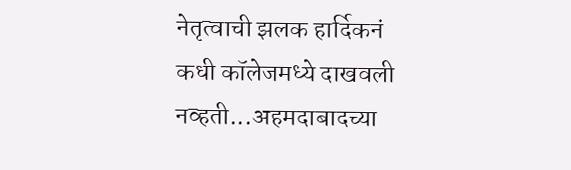नेतृत्वाची झलक हार्दिकनं कधी कॉलेजमध्ये दाखवली नव्हती...अहमदाबादच्या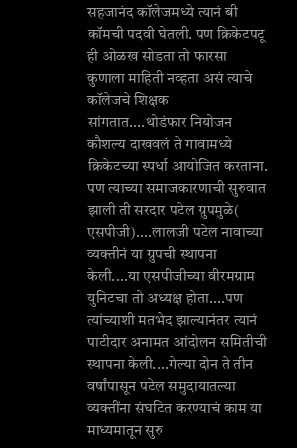सहजानंद कॉलेजमध्ये त्यानं बी कॉमची पदवी घेतली. पण क्रिकेटपटू ही ओळख सोडता तो फारसा कुणाला माहिती नव्हता असं त्याचे कॉलेजचे शिक्षक सांगतात....थोडंफार नियोजन कौशल्य दाखवलं ते गावामध्ये क्रिकेटच्या स्पर्धा आयोजित करताना. पण त्याच्या समाजकारणाची सुरुवात झाली ती सरदार पटेल ग्रुपमुळे( एसपीजी)....लालजी पटेल नावाच्या व्यक्तीनं या ग्रुपची स्थापना केली....या एसपीजीच्या वीरमग्राम युनिटचा तो अध्यक्ष होता....पण त्यांच्याशी मतभेद झाल्यानंतर त्यानं पाटीदार अनामत आंदोलन समितीची स्थापना केली....गेल्या दोन ते तीन वर्षांपासून पटेल समुदायातल्या व्यक्तींना संघटित करण्याचं काम या माध्यमातून सुरु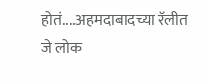होतं....अहमदाबादच्या रॅलीत जे लोक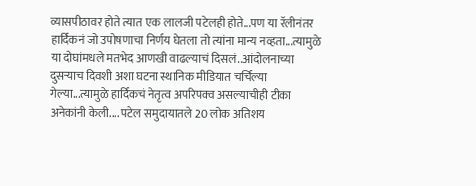व्यासपीठावर होते त्यात एक लालजी पटेलही होते...पण या रॅलीनंतर हार्दिकनं जो उपोषणाचा निर्णय घेतला तो त्यांना मान्य नव्हता...त्यामुळे या दोघांमधले मतभेद आणखी वाढल्याचं दिसलं..आंदोलनाच्या दुसऱ्याच दिवशी अशा घटना स्थानिक मीडियात चर्चिल्या गेल्या...त्यामुळे हार्दिकचं नेतृत्व अपरिपक्व असल्याचीही टीका अनेकांनी केली.... पटेल समुदायातले 20 लोक अतिशय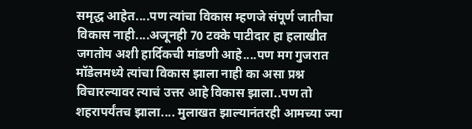समृद्ध आहेत....पण त्यांचा विकास म्हणजे संपूर्ण जातीचा विकास नाही....अजूनही 70 टक्के पाटीदार हा हलाखीत जगतोय अशी हार्दिकची मांडणी आहे....पण मग गुजरात मॉडेलमध्ये त्यांचा विकास झाला नाही का असा प्रश्न विचारल्यावर त्याचं उत्तर आहे विकास झाला..पण तो शहरापर्यंतच झाला.... मुलाखत झाल्यानंतरही आमच्या ज्या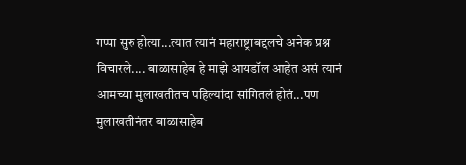गप्पा सुरु होत्या...त्यात त्यानं महाराष्ट्राबद्दलचे अनेक प्रश्न विचारले.... बाळासाहेब हे माझे आयडॉल आहेत असं त्यानं आमच्या मुलाखतीतच पहिल्यांदा सांगितलं होतं...पण मुलाखतीनंतर बाळासाहेब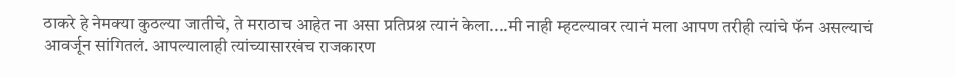ठाकरे हे नेमक्या कुठल्या जातीचे, ते मराठाच आहेत ना असा प्रतिप्रश्न त्यानं केला....मी नाही म्हटल्यावर त्यानं मला आपण तरीही त्यांचे फॅन असल्याचं आवर्जून सांगितलं. आपल्यालाही त्यांच्यासारखंच राजकारण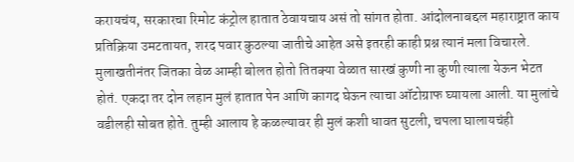करायचंय, सरकारचा रिमोट कंट्रोल हातात ठेवायचाय असं तो सांगत होता. आंदोलनाबद्दल महाराष्ट्रात काय प्रतिक्रिया उमटतायत, शरद पवार कुठल्या जातीचे आहेत असे इतरही काही प्रश्न त्यानं मला विचारले. मुलाखतीनंतर जितका वेळ आम्ही बोलत होतो तितक्या वेळात सारखं कुणी ना कुणी त्याला येऊन भेटत होतं. एकदा तर दोन लहान मुलं हातात पेन आणि कागद घेऊन त्याचा ऑटोग्राफ घ्यायला आली. या मुलांचे वडीलही सोबत होते. तुम्ही आलाय हे कळल्यावर ही मुलं कशी धावत सुटली, चपला घालायचंही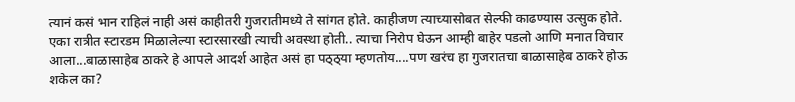त्यानं कसं भान राहिलं नाही असं काहीतरी गुजरातीमध्ये ते सांगत होते. काहीजण त्याच्यासोबत सेल्फी काढण्यास उत्सुक होते. एका रात्रीत स्टारडम मिळालेल्या स्टारसारखी त्याची अवस्था होती.. त्याचा निरोप घेऊन आम्ही बाहेर पडलो आणि मनात विचार आला...बाळासाहेब ठाकरे हे आपले आदर्श आहेत असं हा पठ्ठ्या म्हणतोय....पण खरंच हा गुजरातचा बाळासाहेब ठाकरे होऊ शकेल का?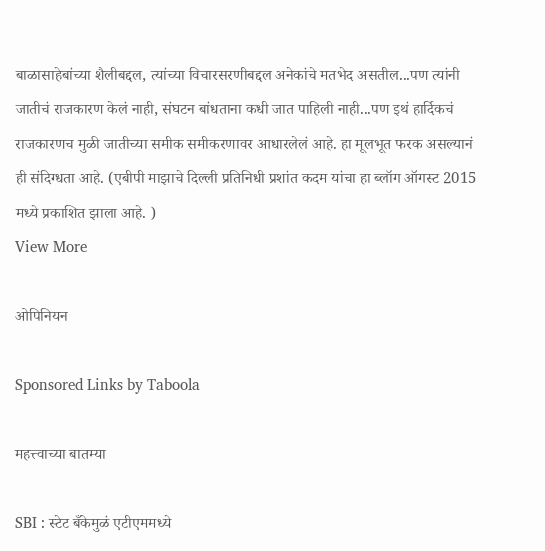बाळासाहेबांच्या शैलीबद्दल, त्यांच्या विचारसरणीबद्दल अनेकांचे मतभेद असतील...पण त्यांनी जातीचं राजकारण केलं नाही, संघटन बांधताना कधी जात पाहिली नाही...पण इथं हार्दिकचं राजकारणच मुळी जातीच्या समीक समीकरणावर आधारलेलं आहे. हा मूलभूत फरक असल्यानं ही संदिग्धता आहे. (एबीपी माझाचे दिल्ली प्रतिनिधी प्रशांत कदम यांचा हा ब्लॉग ऑगस्ट 2015 मध्ये प्रकाशित झाला आहे. )
View More

ओपिनियन

Sponsored Links by Taboola

महत्त्वाच्या बातम्या

SBI : स्टेट बँकेमुळं एटीएममध्ये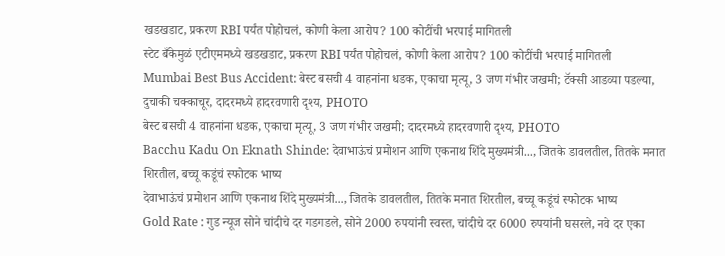खडखडाट, प्रकरण RBI पर्यंत पोहोचलं, कोणी केला आरोप? 100 कोटींची भरपाई मागितली
स्टेट बँकेमुळं एटीएममध्ये खडखडाट, प्रकरण RBI पर्यंत पोहोचलं, कोणी केला आरोप? 100 कोटींची भरपाई मागितली
Mumbai Best Bus Accident: बेस्ट बसची 4 वाहनांना धडक, एकाचा मृत्यू, 3 जण गंभीर जखमी; टॅक्सी आडव्या पडल्या, दुचाकी चक्काचूर, दादरमध्ये हादरवणारी दृश्य, PHOTO
बेस्ट बसची 4 वाहनांना धडक, एकाचा मृत्यू, 3 जण गंभीर जखमी; दादरमध्ये हादरवणारी दृश्य, PHOTO
Bacchu Kadu On Eknath Shinde: देवाभाऊंचं प्रमोशन आणि एकनाथ शिंदे मुख्यमंत्री..., जितके डावलतील, तितके मनात शिरतील, बच्चू कडूंचं स्फोटक भाष्य
देवाभाऊंचं प्रमोशन आणि एकनाथ शिंदे मुख्यमंत्री..., जितके डावलतील, तितके मनात शिरतील, बच्चू कडूंचं स्फोटक भाष्य
Gold Rate : गुड न्यूज सोने चांदीचे दर गडगडले, सोने 2000 रुपयांनी स्वस्त, चांदीचे दर 6000 रुपयांनी घसरले, नवे दर एका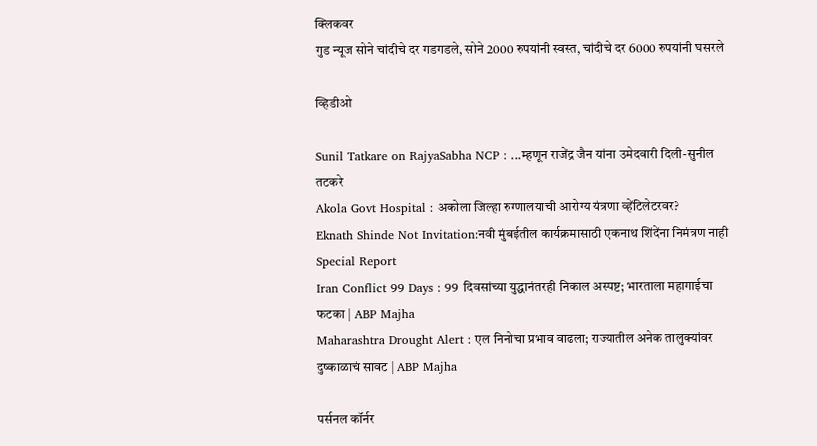क्लिकवर
गुड न्यूज सोने चांदीचे दर गडगडले, सोने 2000 रुपयांनी स्वस्त, चांदीचे दर 6000 रुपयांनी घसरले

व्हिडीओ

Sunil Tatkare on RajyaSabha NCP : ...म्हणून राजेंद्र जैन यांना उमेदवारी दिली-सुनील तटकरे
Akola Govt Hospital : अकोला जिल्हा रुग्णालयाची आरोग्य यंत्रणा व्हेंटिलेटरवर?
Eknath Shinde Not Invitation:नवी मुंबईतील कार्यक्रमासाठी एकनाथ शिंदेंना निमंत्रण नाही Special Report
Iran Conflict 99 Days : 99 दिवसांच्या युद्धानंतरही निकाल अस्पष्ट; भारताला महागाईचा फटका | ABP Majha
Maharashtra Drought Alert : एल निनोचा प्रभाव वाढला; राज्यातील अनेक तालुक्यांवर दुष्काळाचं सावट | ABP Majha

पर्सनल कॉर्नर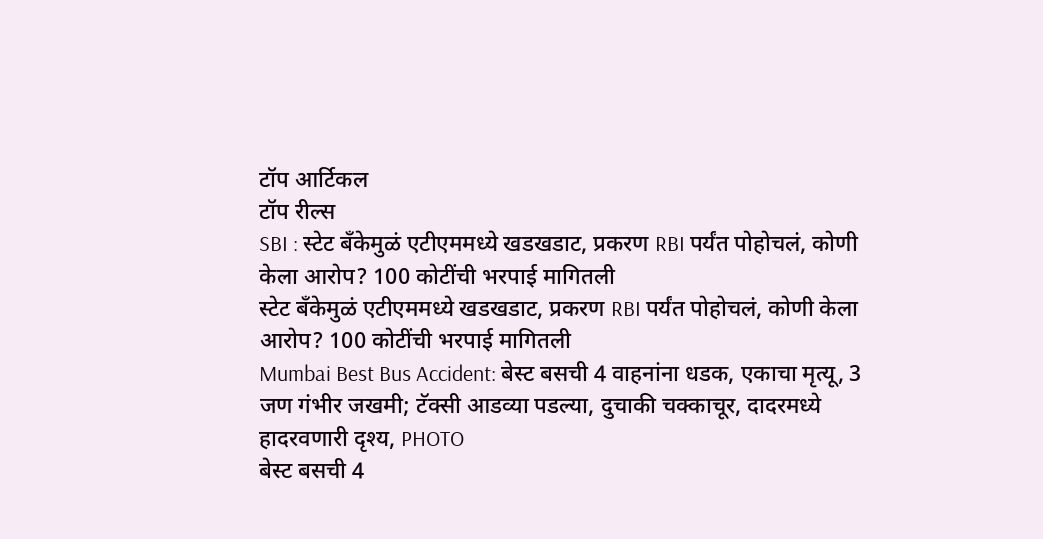टॉप आर्टिकल
टॉप रील्स
SBI : स्टेट बँकेमुळं एटीएममध्ये खडखडाट, प्रकरण RBI पर्यंत पोहोचलं, कोणी केला आरोप? 100 कोटींची भरपाई मागितली
स्टेट बँकेमुळं एटीएममध्ये खडखडाट, प्रकरण RBI पर्यंत पोहोचलं, कोणी केला आरोप? 100 कोटींची भरपाई मागितली
Mumbai Best Bus Accident: बेस्ट बसची 4 वाहनांना धडक, एकाचा मृत्यू, 3 जण गंभीर जखमी; टॅक्सी आडव्या पडल्या, दुचाकी चक्काचूर, दादरमध्ये हादरवणारी दृश्य, PHOTO
बेस्ट बसची 4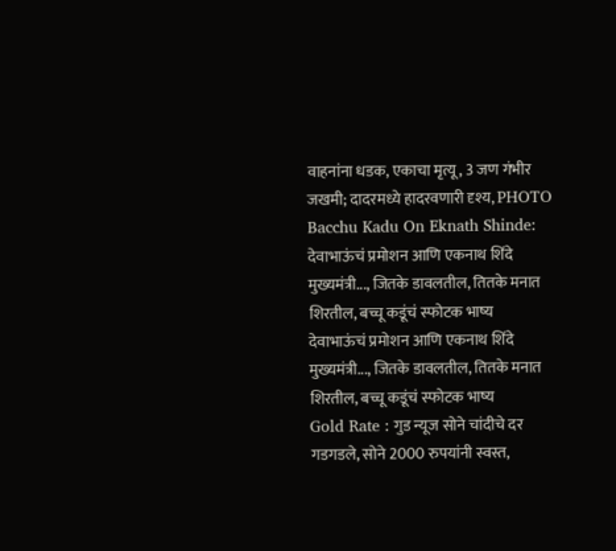वाहनांना धडक, एकाचा मृत्यू, 3 जण गंभीर जखमी; दादरमध्ये हादरवणारी दृश्य, PHOTO
Bacchu Kadu On Eknath Shinde: देवाभाऊंचं प्रमोशन आणि एकनाथ शिंदे मुख्यमंत्री..., जितके डावलतील, तितके मनात शिरतील, बच्चू कडूंचं स्फोटक भाष्य
देवाभाऊंचं प्रमोशन आणि एकनाथ शिंदे मुख्यमंत्री..., जितके डावलतील, तितके मनात शिरतील, बच्चू कडूंचं स्फोटक भाष्य
Gold Rate : गुड न्यूज सोने चांदीचे दर गडगडले, सोने 2000 रुपयांनी स्वस्त,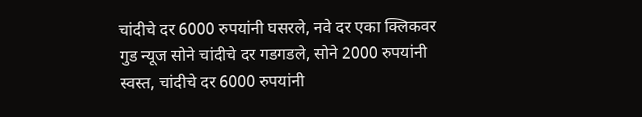चांदीचे दर 6000 रुपयांनी घसरले, नवे दर एका क्लिकवर
गुड न्यूज सोने चांदीचे दर गडगडले, सोने 2000 रुपयांनी स्वस्त, चांदीचे दर 6000 रुपयांनी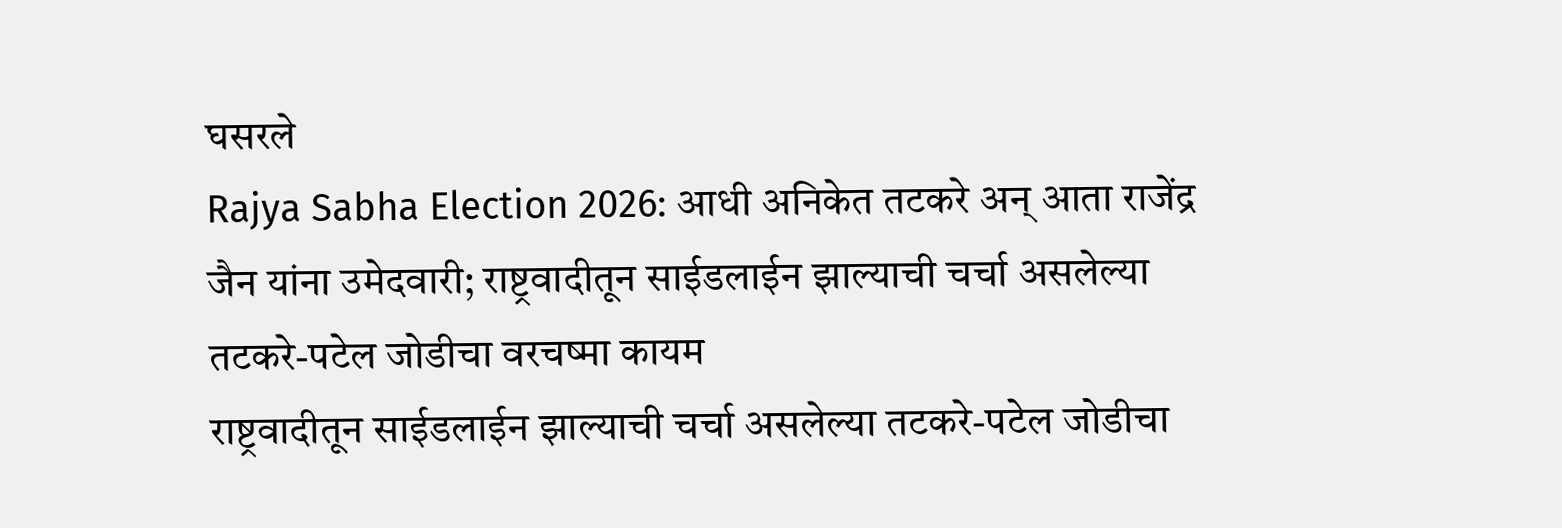घसरले
Rajya Sabha Election 2026: आधी अनिकेत तटकरे अन् आता राजेंद्र जैन यांना उमेदवारी; राष्ट्रवादीतून साईडलाईन झाल्याची चर्चा असलेल्या  तटकरे-पटेल जोडीचा वरचष्मा कायम
राष्ट्रवादीतून साईडलाईन झाल्याची चर्चा असलेल्या तटकरे-पटेल जोडीचा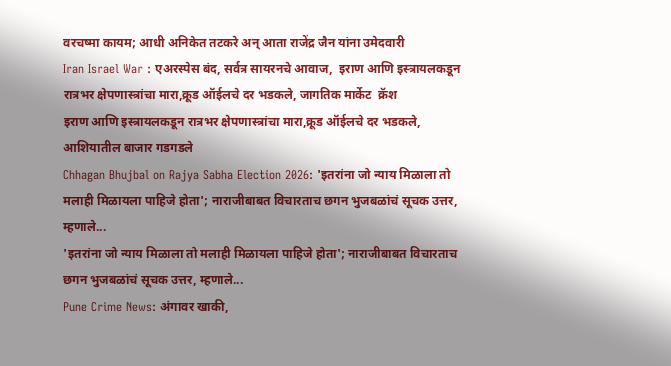वरचष्मा कायम; आधी अनिकेत तटकरे अन् आता राजेंद्र जैन यांना उमेदवारी
Iran Israel War : एअरस्पेस बंद, सर्वत्र सायरनचे आवाज,  इराण आणि इस्त्रायलकडून रात्रभर क्षेपणास्त्रांचा मारा,क्रूड ऑईलचे दर भडकले, जागतिक मार्केट  क्रॅश
इराण आणि इस्त्रायलकडून रात्रभर क्षेपणास्त्रांचा मारा,क्रूड ऑईलचे दर भडकले, आशियातील बाजार गडगडले
Chhagan Bhujbal on Rajya Sabha Election 2026: 'इतरांना जो न्याय मिळाला तो मलाही मिळायला पाहिजे होता'; नाराजीबाबत विचारताच छगन भुजबळांचं सूचक उत्तर, म्हणाले...
'इतरांना जो न्याय मिळाला तो मलाही मिळायला पाहिजे होता'; नाराजीबाबत विचारताच छगन भुजबळांचं सूचक उत्तर, म्हणाले...
Pune Crime News: अंगावर खाकी,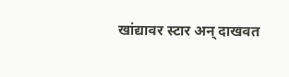खांद्यावर स्टार अन् दाखवत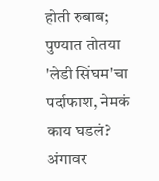होती रुबाब; पुण्यात तोतया 'लेडी सिंघम'चा पर्दाफाश, नेमकं काय घडलं?
अंगावर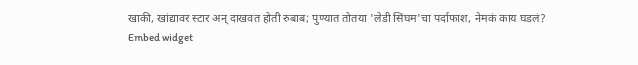खाकी, खांद्यावर स्टार अन् दाखवत होती रुबाब; पुण्यात तोतया 'लेडी सिंघम'चा पर्दाफाश, नेमकं काय घडलं?
Embed widget